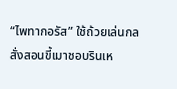“ไพทากอรัส” ใช้ถ้วยเล่นกล สั่งสอนขี้เมาชอบรินเห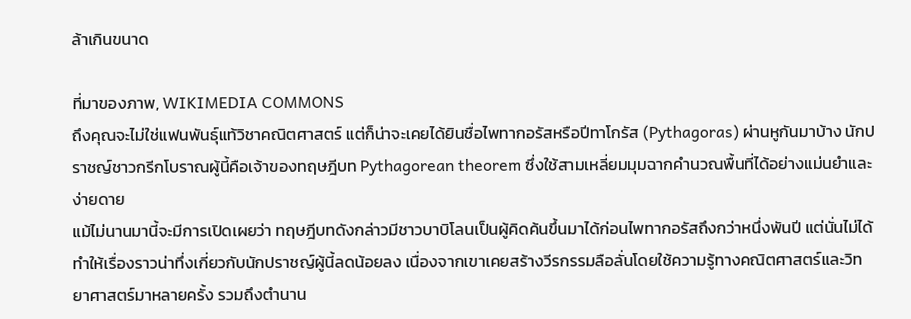ล้าเกินขนาด

ที่มาของภาพ, WIKIMEDIA COMMONS
ถึงคุณจะไม่ใช่แฟนพันธุ์แท้วิชาคณิตศาสตร์ แต่ก็น่าจะเคยได้ยินชื่อไพทากอรัสหรือปีทาโกรัส (Pythagoras) ผ่านหูกันมาบ้าง นักปราชญ์ชาวกรีกโบราณผู้นี้คือเจ้าของทฤษฎีบท Pythagorean theorem ซึ่งใช้สามเหลี่ยมมุมฉากคำนวณพื้นที่ได้อย่างแม่นยำและง่ายดาย
แม้ไม่นานมานี้จะมีการเปิดเผยว่า ทฤษฎีบทดังกล่าวมีชาวบาบิโลนเป็นผู้คิดค้นขึ้นมาได้ก่อนไพทากอรัสถึงกว่าหนึ่งพันปี แต่นั่นไม่ได้ทำให้เรื่องราวน่าทึ่งเกี่ยวกับนักปราชญ์ผู้นี้ลดน้อยลง เนื่องจากเขาเคยสร้างวีรกรรมลือลั่นโดยใช้ความรู้ทางคณิตศาสตร์และวิทยาศาสตร์มาหลายครั้ง รวมถึงตำนาน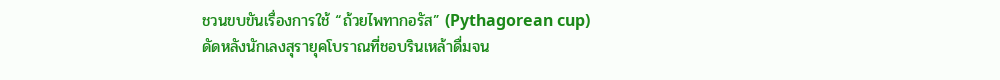ชวนขบขันเรื่องการใช้ “ถ้วยไพทากอรัส” (Pythagorean cup) ดัดหลังนักเลงสุรายุคโบราณที่ชอบรินเหล้าดื่มจน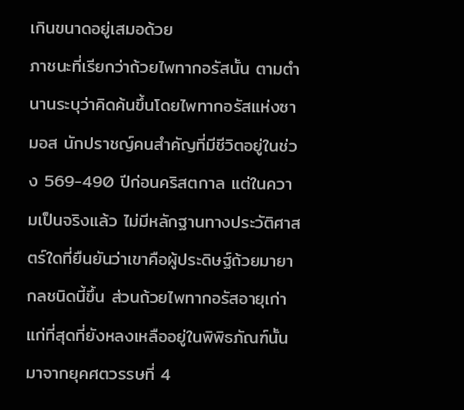เกินขนาดอยู่เสมอด้วย
ภาชนะที่เรียกว่าถ้วยไพทากอรัสนั้น ตามตำนานระบุว่าคิดค้นขึ้นโดยไพทากอรัสแห่งซามอส นักปราชญ์คนสำคัญที่มีชีวิตอยู่ในช่วง 569-490 ปีก่อนคริสตกาล แต่ในความเป็นจริงแล้ว ไม่มีหลักฐานทางประวัติศาสตร์ใดที่ยืนยันว่าเขาคือผู้ประดิษฐ์ถ้วยมายากลชนิดนี้ขึ้น ส่วนถ้วยไพทากอรัสอายุเก่าแก่ที่สุดที่ยังหลงเหลืออยู่ในพิพิธภัณฑ์นั้น มาจากยุคศตวรรษที่ 4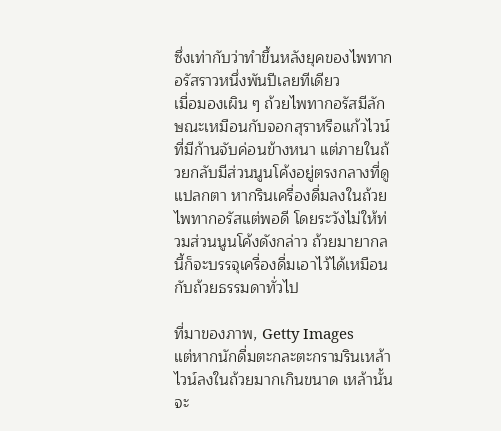ซึ่งเท่ากับว่าทำขึ้นหลังยุคของไพทากอรัสราวหนึ่งพันปีเลยทีเดียว
เมื่อมองเผิน ๆ ถ้วยไพทากอรัสมีลักษณะเหมือนกับจอกสุราหรือแก้วไวน์ที่มีก้านจับค่อนข้างหนา แต่ภายในถ้วยกลับมีส่วนนูนโค้งอยู่ตรงกลางที่ดูแปลกตา หากรินเครื่องดื่มลงในถ้วยไพทากอรัสแต่พอดี โดยระวังไม่ให้ท่วมส่วนนูนโค้งดังกล่าว ถ้วยมายากลนี้ก็จะบรรจุเครื่องดื่มเอาไว้ได้เหมือนกับถ้วยธรรมดาทั่วไป

ที่มาของภาพ, Getty Images
แต่หากนักดื่มตะกละตะกรามรินเหล้าไวน์ลงในถ้วยมากเกินขนาด เหล้านั้นจะ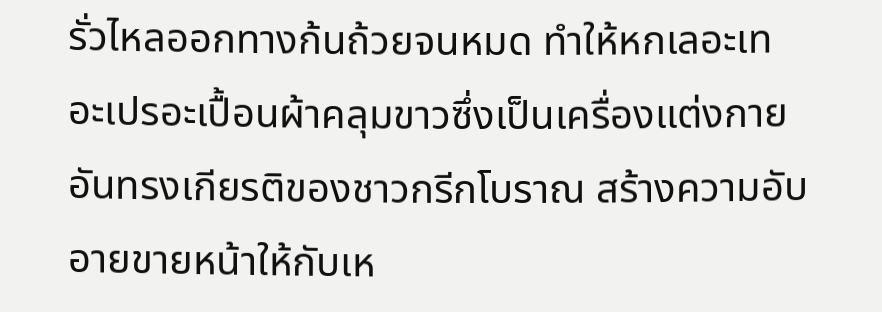รั่วไหลออกทางก้นถ้วยจนหมด ทำให้หกเลอะเทอะเปรอะเปื้อนผ้าคลุมขาวซึ่งเป็นเครื่องแต่งกายอันทรงเกียรติของชาวกรีกโบราณ สร้างความอับอายขายหน้าให้กับเห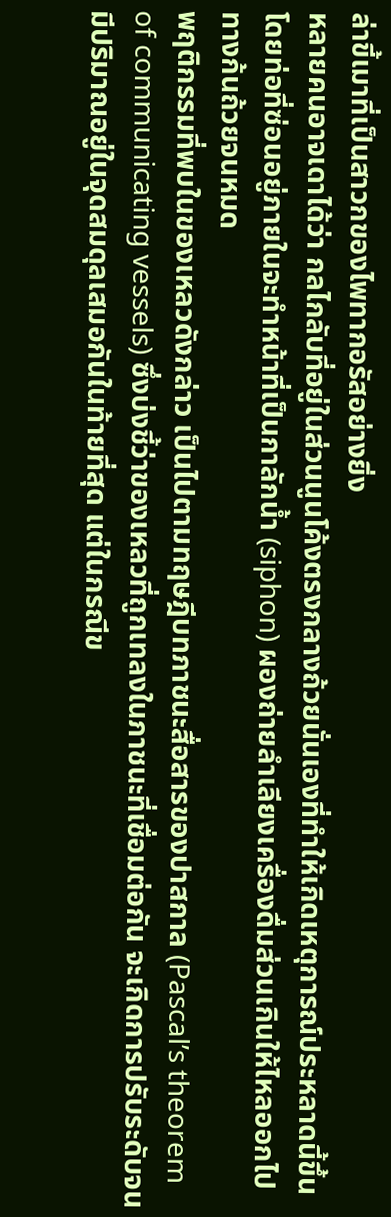ล่าขี้เมาที่เป็นสาวกของไพทากอรัสอย่างยิ่ง
หลายคนอาจเดาได้ว่า กลไกลับที่อยู่ในส่วนนูนโค้งตรงกลางถ้วยนั่นเองที่ทำให้เกิดเหตุการณ์ประหลาดนี้ขึ้น โดยท่อที่ซ่อนอยู่ภายในจะทำหน้าที่เป็นกาลักน้ำ (siphon) ผองถ่ายลำเลียงเครื่องดื่มส่วนเกินให้ไหลออกไปทางก้นถ้วยจนหมด
พฤติกรรมที่พบในของเหลวดังกล่าว เป็นไปตามทฤษฎีบทภาชนะสื่อสารของปาสกาล (Pascal’s theorem of communicating vessels) ซึ่งบ่งชี้ว่าของเหลวที่ถูกเทลงในภาชนะที่เชื่อมต่อกัน จะเกิดการปรับระดับจนมีปริมาณอยู่ในจุดสมดุลเสมอกันในท้ายที่สุด แต่ในกรณีข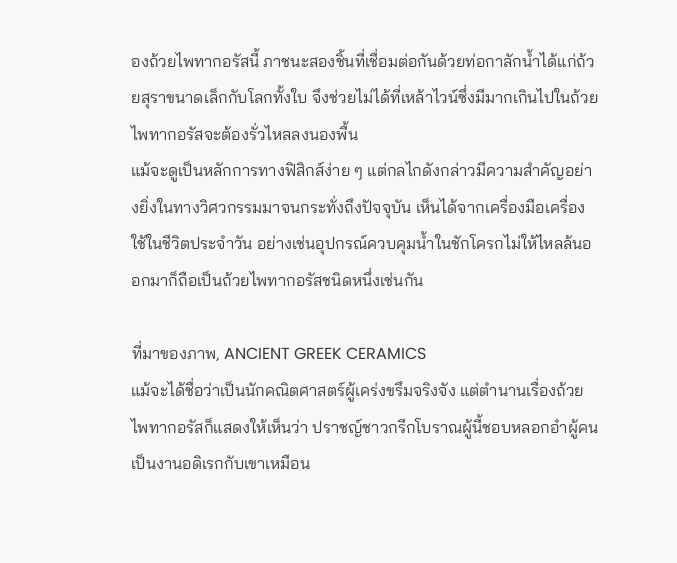องถ้วยไพทากอรัสนี้ ภาชนะสองชิ้นที่เชื่อมต่อกันด้วยท่อกาลักน้ำได้แก่ถ้วยสุราขนาดเล็กกับโลกทั้งใบ จึงช่วยไม่ได้ที่เหล้าไวน์ซึ่งมีมากเกินไปในถ้วยไพทากอรัสจะต้องรั่วไหลลงนองพื้น
แม้จะดูเป็นหลักการทางฟิสิกส์ง่าย ๆ แต่กลไกดังกล่าวมีความสำคัญอย่างยิ่งในทางวิศวกรรมมาจนกระทั่งถึงปัจจุบัน เห็นได้จากเครื่องมือเครื่องใช้ในชีวิตประจำวัน อย่างเช่นอุปกรณ์ควบคุมน้ำในชักโครกไม่ให้ไหลล้นออกมาก็ถือเป็นถ้วยไพทากอรัสชนิดหนึ่งเช่นกัน

ที่มาของภาพ, ANCIENT GREEK CERAMICS
แม้จะได้ชื่อว่าเป็นนักคณิตศาสตร์ผู้เคร่งขรึมจริงจัง แต่ตำนานเรื่องถ้วยไพทากอรัสก็แสดงให้เห็นว่า ปราชญ์ชาวกรีกโบราณผู้นี้ชอบหลอกอำผู้คนเป็นงานอดิเรกกับเขาเหมือน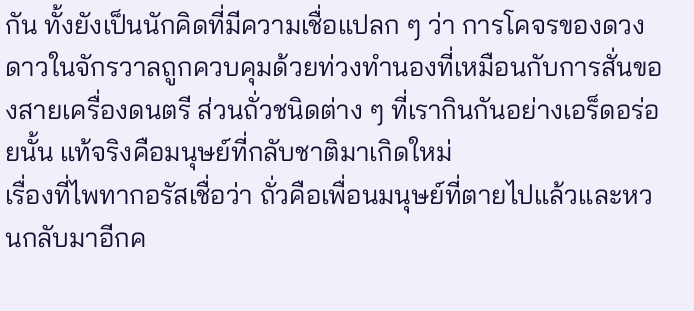กัน ทั้งยังเป็นนักคิดที่มีความเชื่อแปลก ๆ ว่า การโคจรของดวงดาวในจักรวาลถูกควบคุมด้วยท่วงทำนองที่เหมือนกับการสั่นของสายเครื่องดนตรี ส่วนถั่วชนิดต่าง ๆ ที่เรากินกันอย่างเอร็ดอร่อยนั้น แท้จริงคือมนุษย์ที่กลับชาติมาเกิดใหม่
เรื่องที่ไพทากอรัสเชื่อว่า ถั่วคือเพื่อนมนุษย์ที่ตายไปแล้วและหวนกลับมาอีกค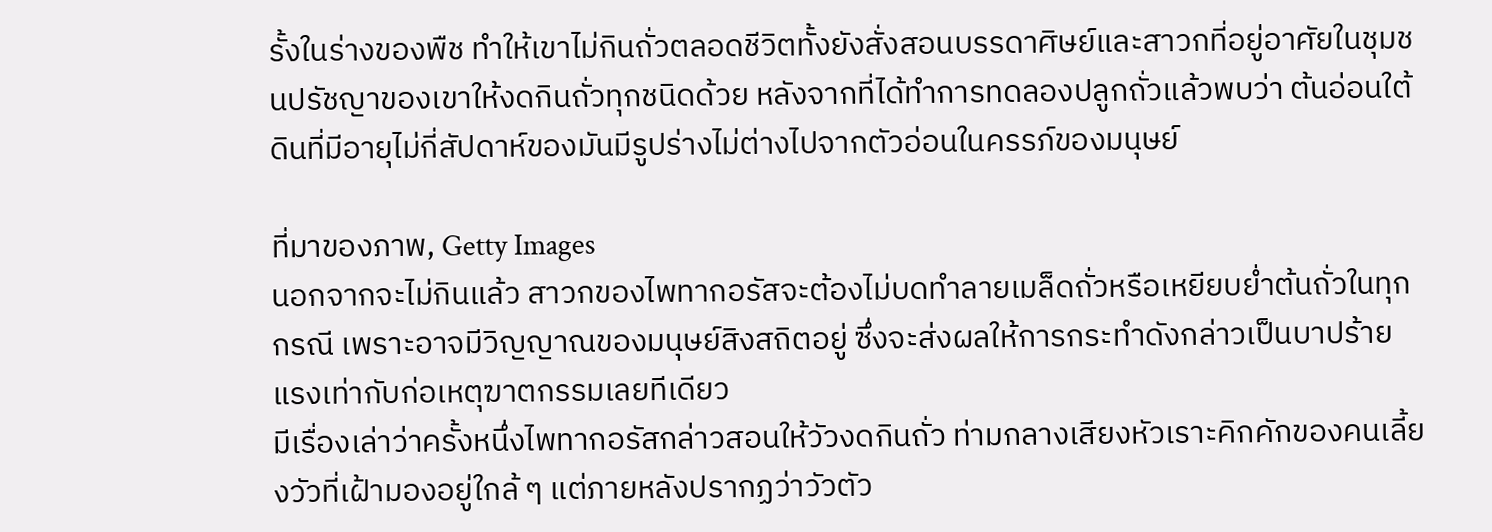รั้งในร่างของพืช ทำให้เขาไม่กินถั่วตลอดชีวิตทั้งยังสั่งสอนบรรดาศิษย์และสาวกที่อยู่อาศัยในชุมชนปรัชญาของเขาให้งดกินถั่วทุกชนิดด้วย หลังจากที่ได้ทำการทดลองปลูกถั่วแล้วพบว่า ต้นอ่อนใต้ดินที่มีอายุไม่กี่สัปดาห์ของมันมีรูปร่างไม่ต่างไปจากตัวอ่อนในครรภ์ของมนุษย์

ที่มาของภาพ, Getty Images
นอกจากจะไม่กินแล้ว สาวกของไพทากอรัสจะต้องไม่บดทำลายเมล็ดถั่วหรือเหยียบย่ำต้นถั่วในทุกกรณี เพราะอาจมีวิญญาณของมนุษย์สิงสถิตอยู่ ซึ่งจะส่งผลให้การกระทำดังกล่าวเป็นบาปร้ายแรงเท่ากับก่อเหตุฆาตกรรมเลยทีเดียว
มีเรื่องเล่าว่าครั้งหนึ่งไพทากอรัสกล่าวสอนให้วัวงดกินถั่ว ท่ามกลางเสียงหัวเราะคิกคักของคนเลี้ยงวัวที่เฝ้ามองอยู่ใกล้ ๆ แต่ภายหลังปรากฏว่าวัวตัว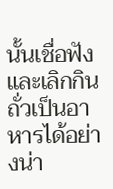นั้นเชื่อฟังและเลิกกินถั่วเป็นอาหารได้อย่างน่า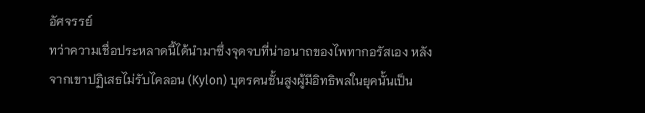อัศจรรย์
ทว่าความเชื่อประหลาดนี้ได้นำมาซึ่งจุดจบที่น่าอนาถของไพทากอรัสเอง หลังจากเขาปฏิเสธไม่รับไคลอน (Kylon) บุตรคนชั้นสูงผู้มีอิทธิพลในยุคนั้นเป็น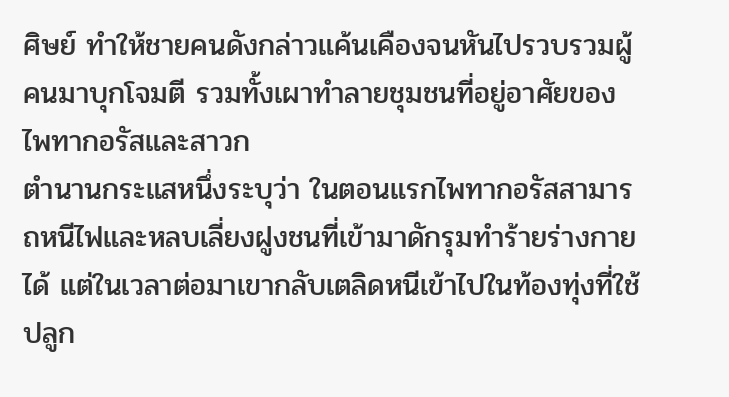ศิษย์ ทำให้ชายคนดังกล่าวแค้นเคืองจนหันไปรวบรวมผู้คนมาบุกโจมตี รวมทั้งเผาทำลายชุมชนที่อยู่อาศัยของไพทากอรัสและสาวก
ตำนานกระแสหนึ่งระบุว่า ในตอนแรกไพทากอรัสสามารถหนีไฟและหลบเลี่ยงฝูงชนที่เข้ามาดักรุมทำร้ายร่างกายได้ แต่ในเวลาต่อมาเขากลับเตลิดหนีเข้าไปในท้องทุ่งที่ใช้ปลูก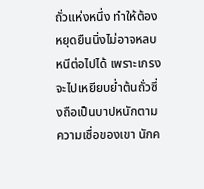ถั่วแห่งหนึ่ง ทำให้ต้องหยุดยืนนิ่งไม่อาจหลบหนีต่อไปได้ เพราะเกรงจะไปเหยียบย่ำต้นถั่วซึ่งถือเป็นบาปหนักตามความเชื่อของเขา นักค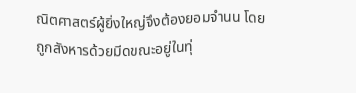ณิตศาสตร์ผู้ยิ่งใหญ่จึงต้องยอมจำนน โดยถูกสังหารด้วยมีดขณะอยู่ในทุ่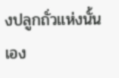งปลูกถั่วแห่งนั้นเอง